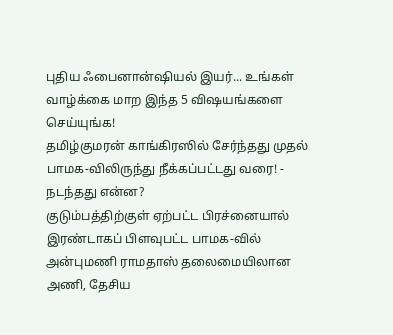புதிய ஃபைனான்ஷியல் இயர்... உங்கள் வாழ்க்கை மாற இந்த 5 விஷயங்களை செய்யுங்க!
தமிழ்குமரன் காங்கிரஸில் சேர்ந்தது முதல் பாமக-விலிருந்து நீக்கப்பட்டது வரை! - நடந்தது என்ன?
குடும்பத்திற்குள் ஏற்பட்ட பிரச்னையால் இரண்டாகப் பிளவுபட்ட பாமக-வில் அன்புமணி ராமதாஸ் தலைமையிலான அணி, தேசிய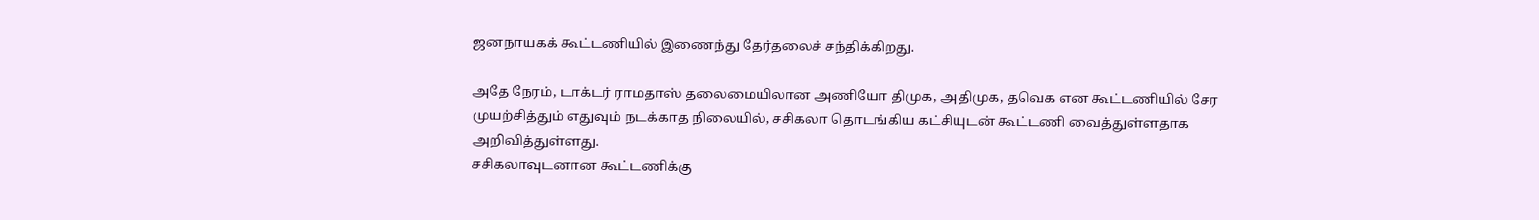ஜனநாயகக் கூட்டணியில் இணைந்து தேர்தலைச் சந்திக்கிறது.

அதே நேரம், டாக்டர் ராமதாஸ் தலைமையிலான அணியோ திமுக, அதிமுக, தவெக என கூட்டணியில் சேர முயற்சித்தும் எதுவும் நடக்காத நிலையில், சசிகலா தொடங்கிய கட்சியுடன் கூட்டணி வைத்துள்ளதாக அறிவித்துள்ளது.
சசிகலாவுடனான கூட்டணிக்கு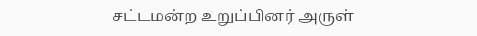சட்டமன்ற உறுப்பினர் அருள்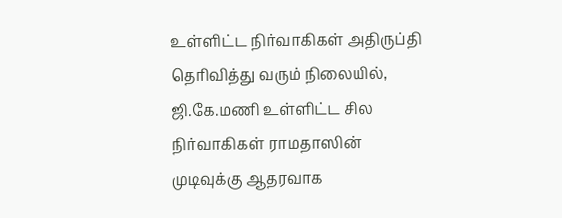உள்ளிட்ட நிர்வாகிகள் அதிருப்தி தெரிவித்து வரும் நிலையில், ஜி.கே.மணி உள்ளிட்ட சில நிர்வாகிகள் ராமதாஸின் முடிவுக்கு ஆதரவாக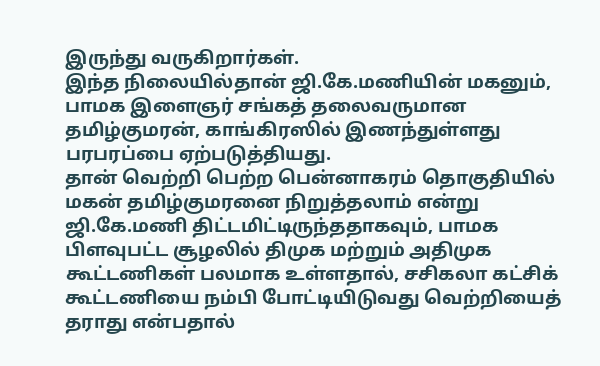இருந்து வருகிறார்கள்.
இந்த நிலையில்தான் ஜி.கே.மணியின் மகனும், பாமக இளைஞர் சங்கத் தலைவருமான தமிழ்குமரன், காங்கிரஸில் இணந்துள்ளது பரபரப்பை ஏற்படுத்தியது.
தான் வெற்றி பெற்ற பென்னாகரம் தொகுதியில் மகன் தமிழ்குமரனை நிறுத்தலாம் என்று ஜி.கே.மணி திட்டமிட்டிருந்ததாகவும், பாமக பிளவுபட்ட சூழலில் திமுக மற்றும் அதிமுக கூட்டணிகள் பலமாக உள்ளதால், சசிகலா கட்சிக் கூட்டணியை நம்பி போட்டியிடுவது வெற்றியைத் தராது என்பதால்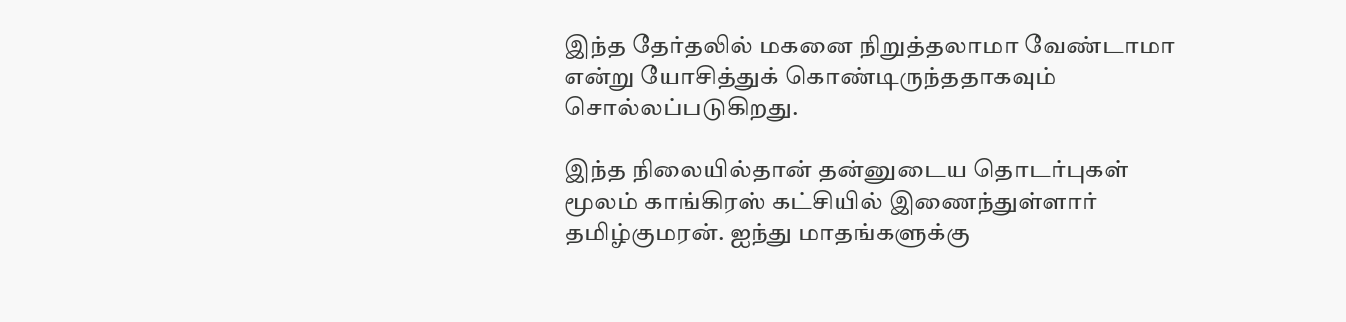இந்த தேர்தலில் மகனை நிறுத்தலாமா வேண்டாமா என்று யோசித்துக் கொண்டிருந்ததாகவும் சொல்லப்படுகிறது.

இந்த நிலையில்தான் தன்னுடைய தொடர்புகள் மூலம் காங்கிரஸ் கட்சியில் இணைந்துள்ளார் தமிழ்குமரன். ஐந்து மாதங்களுக்கு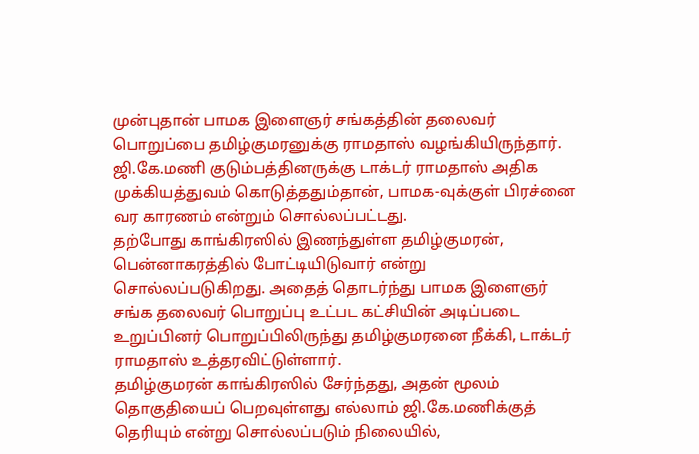முன்புதான் பாமக இளைஞர் சங்கத்தின் தலைவர் பொறுப்பை தமிழ்குமரனுக்கு ராமதாஸ் வழங்கியிருந்தார். ஜி.கே.மணி குடும்பத்தினருக்கு டாக்டர் ராமதாஸ் அதிக முக்கியத்துவம் கொடுத்ததும்தான், பாமக-வுக்குள் பிரச்னை வர காரணம் என்றும் சொல்லப்பட்டது.
தற்போது காங்கிரஸில் இணந்துள்ள தமிழ்குமரன், பென்னாகரத்தில் போட்டியிடுவார் என்று சொல்லப்படுகிறது. அதைத் தொடர்ந்து பாமக இளைஞர் சங்க தலைவர் பொறுப்பு உட்பட கட்சியின் அடிப்படை உறுப்பினர் பொறுப்பிலிருந்து தமிழ்குமரனை நீக்கி, டாக்டர் ராமதாஸ் உத்தரவிட்டுள்ளார்.
தமிழ்குமரன் காங்கிரஸில் சேர்ந்தது, அதன் மூலம் தொகுதியைப் பெறவுள்ளது எல்லாம் ஜி.கே.மணிக்குத் தெரியும் என்று சொல்லப்படும் நிலையில்,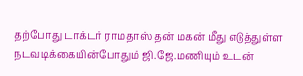தற்போது டாக்டர் ராமதாஸ் தன் மகன் மீது எடுத்துள்ள நடவடிக்கையின்போதும் ஜி.ஜே.மணியும் உடன்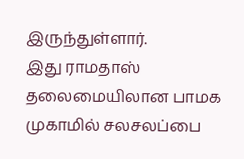இருந்துள்ளார்.
இது ராமதாஸ் தலைமையிலான பாமக முகாமில் சலசலப்பை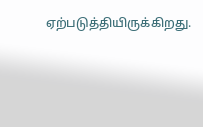ஏற்படுத்தியிருக்கிறது.